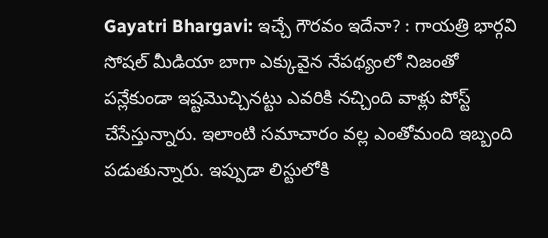Gayatri Bhargavi: ఇచ్చే గౌరవం ఇదేనా? : గాయత్రి భార్గవి
సోషల్ మీడియా బాగా ఎక్కువైన నేపథ్యంలో నిజంతో పన్లేకుండా ఇష్టమొచ్చినట్టు ఎవరికి నచ్చింది వాళ్లు పోస్ట్ చేసేస్తున్నారు. ఇలాంటి సమాచారం వల్ల ఎంతోమంది ఇబ్బంది పడుతున్నారు. ఇప్పుడా లిస్టులోకి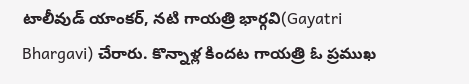టాలీవుడ్ యాంకర్, నటి గాయత్రి భార్గవి(Gayatri Bhargavi) చేరారు. కొన్నాళ్ల కిందట గాయత్రి ఓ ప్రముఖ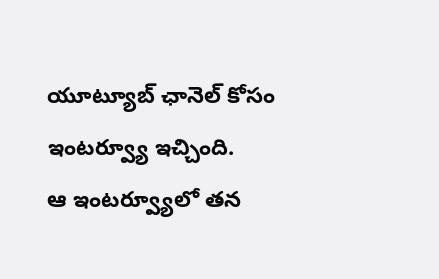యూట్యూబ్ ఛానెల్ కోసం ఇంటర్వ్యూ ఇచ్చింది.
ఆ ఇంటర్వ్యూలో తన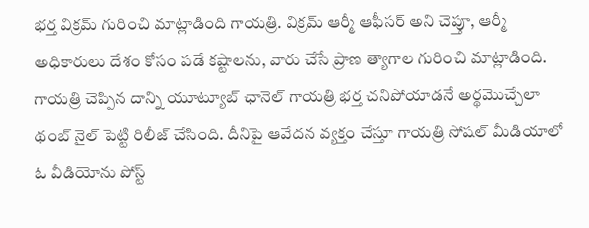భర్త విక్రమ్ గురించి మాట్లాడింది గాయత్రి. విక్రమ్ ఆర్మీ ఆఫీసర్ అని చెప్తూ, ఆర్మీ అధికారులు దేశం కోసం పడే కష్టాలను, వారు చేసే ప్రాణ త్యాగాల గురించి మాట్లాడింది. గాయత్రి చెప్పిన దాన్ని యూట్యూబ్ ఛానెల్ గాయత్రి భర్త చనిపోయాడనే అర్థమొచ్చేలా థంబ్ నైల్ పెట్టి రిలీజ్ చేసింది. దీనిపై ఆవేదన వ్యక్తం చేస్తూ గాయత్రి సోషల్ మీడియాలో ఓ వీడియోను పోస్ట్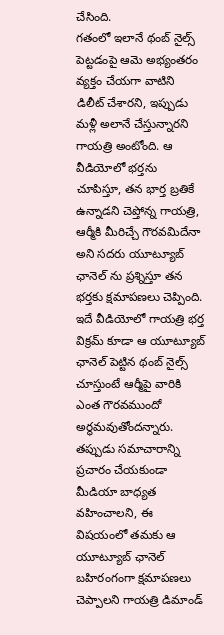చేసింది.
గతంలో ఇలానే థంబ్ నైల్స్ పెట్టడంపై ఆమె అభ్యంతరం వ్యక్తం చేయగా వాటిని డిలీట్ చేశారని, ఇప్పుడు మళ్లీ అలానే చేస్తున్నారని గాయత్రి అంటోంది. ఆ వీడియోలో భర్తను చూపిస్తూ, తన భార్త బ్రతికే ఉన్నాడని చెప్తోన్న గాయత్రి, ఆర్మీకి మీరిచ్చే గౌరవమిదేనా అని సదరు యూట్యూబ్ ఛానెల్ ను ప్రశ్నిస్తూ తన భర్తకు క్షమాపణలు చెప్పింది. ఇదే వీడియోలో గాయత్రి భర్త విక్రమ్ కూడా ఆ యూట్యూబ్ ఛానెల్ పెట్టిన థంబ్ నైల్స్ చూస్తుంటే ఆర్మీపై వారికి ఎంత గౌరవముందో అర్థమవుతోందన్నారు. తప్పుడు సమాచారాన్ని ప్రచారం చేయకుండా మీడియా బాధ్యత వహించాలని, ఈ విషయంలో తమకు ఆ యూట్యూబ్ ఛానెల్ బహిరంగంగా క్షమాపణలు చెప్పాలని గాయత్రి డిమాండ్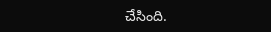చేసింది.